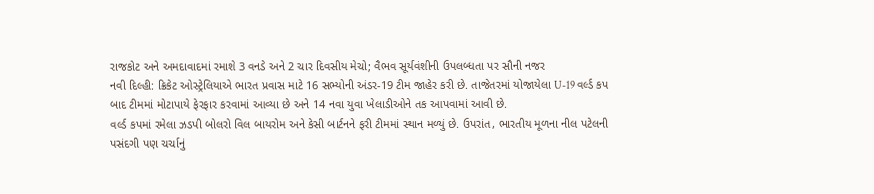રાજકોટ અને અમદાવાદમાં રમાશે 3 વનડે અને 2 ચાર દિવસીય મેચો; વૈભવ સૂર્યવંશીની ઉપલબ્ધતા પર સૌની નજર
નવી દિલ્હી: ક્રિકેટ ઓસ્ટ્રેલિયાએ ભારત પ્રવાસ માટે 16 સભ્યોની અંડર-19 ટીમ જાહેર કરી છે. તાજેતરમાં યોજાયેલા U-19 વર્લ્ડ કપ બાદ ટીમમાં મોટાપાયે ફેરફાર કરવામાં આવ્યા છે અને 14 નવા યુવા ખેલાડીઓને તક આપવામાં આવી છે.
વર્લ્ડ કપમાં રમેલા ઝડપી બોલરો વિલ બાયરોમ અને કેસી બાર્ટનને ફરી ટીમમાં સ્થાન મળ્યું છે. ઉપરાંત, ભારતીય મૂળના નીલ પટેલની પસંદગી પણ ચર્ચાનું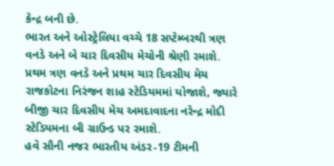કેન્દ્ર બની છે.
ભારત અને ઓસ્ટ્રેલિયા વચ્ચે 18 સપ્ટેમ્બરથી ત્રણ વનડે અને બે ચાર દિવસીય મેચોની શ્રેણી રમાશે. પ્રથમ ત્રણ વનડે અને પ્રથમ ચાર દિવસીય મેચ રાજકોટના નિરંજન શાહ સ્ટેડિયમમાં યોજાશે, જ્યારે બીજી ચાર દિવસીય મેચ અમદાવાદના નરેન્દ્ર મોદી સ્ટેડિયમના બી ગ્રાઉન્ડ પર રમાશે.
હવે સૌની નજર ભારતીય અંડર-19 ટીમની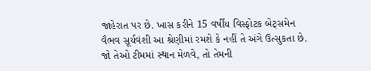જાહેરાત પર છે. ખાસ કરીને 15 વર્ષીય વિસ્ફોટક બેટ્સમેન વૈભવ સૂર્યવંશી આ શ્રેણીમાં રમશે કે નહીં તે અંગે ઉત્સુકતા છે. જો તેઓ ટીમમાં સ્થાન મેળવે, તો તેમની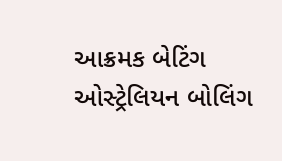આક્રમક બેટિંગ ઓસ્ટ્રેલિયન બોલિંગ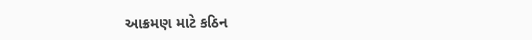આક્રમણ માટે કઠિન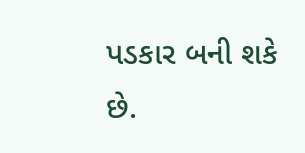પડકાર બની શકે છે.